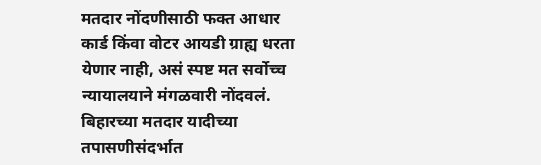मतदार नोंदणीसाठी फक्त आधार कार्ड किंवा वोटर आयडी ग्राह्य धरता येणार नाही, असं स्पष्ट मत सर्वोच्च न्यायालयाने मंगळवारी नोंदवलं.
बिहारच्या मतदार यादीच्या तपासणीसंदर्भात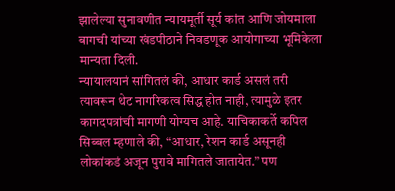झालेल्या सुनावणीत न्यायमूर्ती सूर्य कांत आणि जोयमाला बागची यांच्या खंडपीठाने निवडणूक आयोगाच्या भूमिकेला मान्यता दिली.
न्यायालयानं सांगितलं की, आधार कार्ड असलं तरी त्यावरून थेट नागरिकत्व सिद्ध होत नाही, त्यामुळे इतर कागदपत्रांची मागणी योग्यच आहे. याचिकाकर्ते कपिल सिब्बल म्हणाले की, “आधार, रेशन कार्ड असूनही लोकांकडं अजून पुरावे मागितले जातायेत.” पण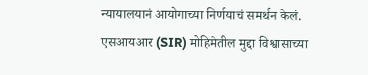न्यायालयानं आयोगाच्या निर्णयाचं समर्थन केलं.
एसआयआर (SIR) मोहिमेतील मुद्दा विश्वासाच्या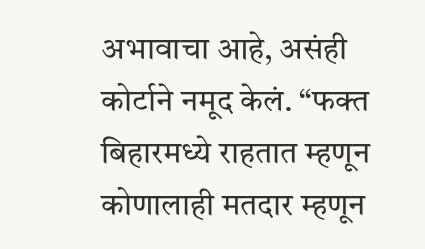अभावाचा आहे, असंही कोर्टाने नमूद केलं. “फक्त बिहारमध्ये राहतात म्हणून कोणालाही मतदार म्हणून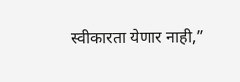स्वीकारता येणार नाही,”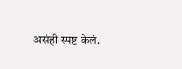असंही स्पष्ट केलं.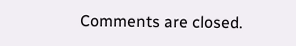Comments are closed.